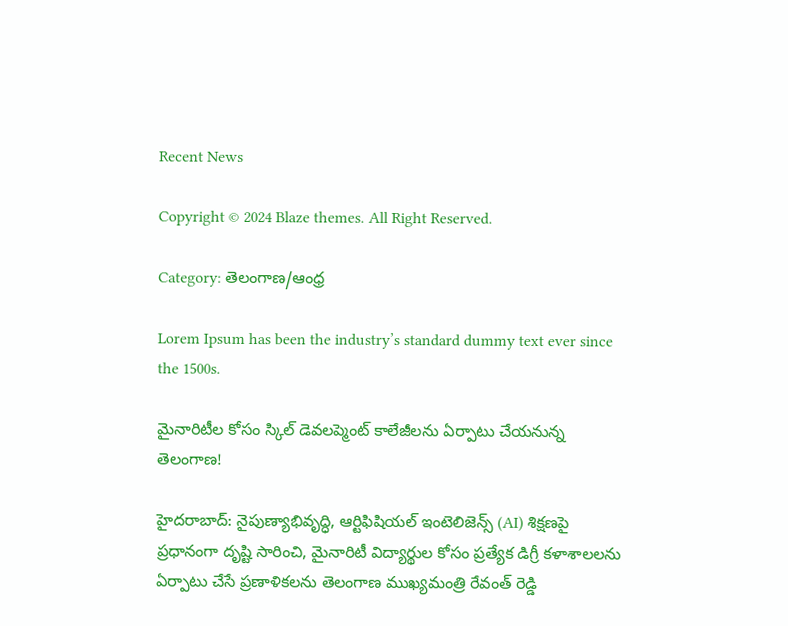Recent News

Copyright © 2024 Blaze themes. All Right Reserved.

Category: తెలంగాణ/ఆంధ్ర

Lorem Ipsum has been the industry’s standard dummy text ever since the 1500s.

మైనారిటీల కోసం స్కిల్ డెవలప్మెంట్ కాలేజీలను ఏర్పాటు చేయనున్న తెలంగాణ!

హైదరాబాద్: నైపుణ్యాభివృద్ధి, ఆర్టిఫిషియల్ ఇంటెలిజెన్స్ (AI) శిక్షణపై ప్రధానంగా దృష్టి సారించి, మైనారిటీ విద్యార్థుల కోసం ప్రత్యేక డిగ్రీ కళాశాలలను ఏర్పాటు చేసే ప్రణాళికలను తెలంగాణ ముఖ్యమంత్రి రేవంత్ రెడ్డి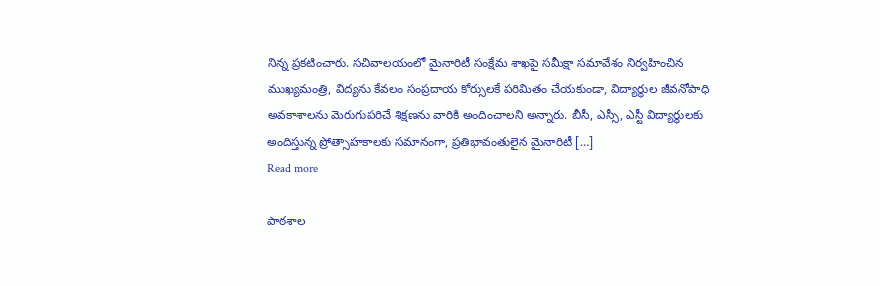నిన్న ప్రకటించారు. సచివాలయంలో మైనారిటీ సంక్షేమ శాఖపై సమీక్షా సమావేశం నిర్వహించిన ముఖ్యమంత్రి, విద్యను కేవలం సంప్రదాయ కోర్సులకే పరిమితం చేయకుండా, విద్యార్థుల జీవనోపాధి అవకాశాలను మెరుగుపరిచే శిక్షణను వారికి అందించాలని అన్నారు. బీసీ, ఎస్సీ, ఎస్టీ విద్యార్థులకు అందిస్తున్న ప్రోత్సాహకాలకు సమానంగా, ప్రతిభావంతులైన మైనారిటీ […]
Read more

పాఠశాల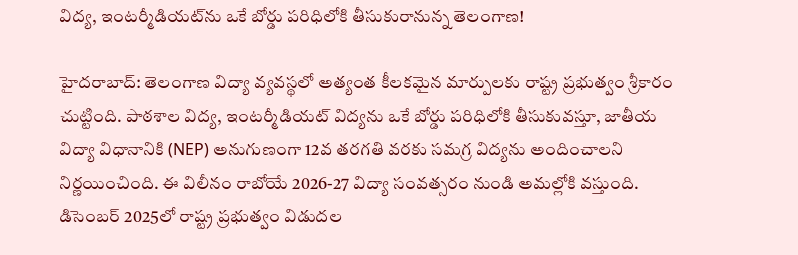విద్య, ఇంటర్మీడియట్‌ను ఒకే బోర్డు పరిధిలోకి తీసుకురానున్న తెలంగాణ!

హైదరాబాద్: తెలంగాణ విద్యా వ్యవస్థలో అత్యంత కీలకమైన మార్పులకు రాష్ట్ర ప్రభుత్వం శ్రీకారం చుట్టింది. పాఠశాల విద్య, ఇంటర్మీడియట్ విద్యను ఒకే బోర్డు పరిధిలోకి తీసుకువస్తూ, జాతీయ విద్యా విధానానికి (NEP) అనుగుణంగా 12వ తరగతి వరకు సమగ్ర విద్యను అందించాలని నిర్ణయించింది. ఈ విలీనం రాబోయే 2026-27 విద్యా సంవత్సరం నుండి అమల్లోకి వస్తుంది. డిసెంబర్ 2025లో రాష్ట్ర ప్రభుత్వం విడుదల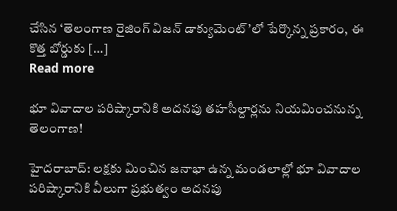చేసిన ‘తెలంగాణ రైజింగ్ విజన్ డాక్యుమెంట్’లో పేర్కొన్న ప్రకారం, ఈ కొత్త బోర్డుకు […]
Read more

భూ వివాదాల పరిష్కారానికి అదనపు తహసీల్దార్లను నియమించనున్న తెలంగాణ!

హైదరాబాద్: లక్షకు మించిన జనాభా ఉన్న మండలాల్లో భూ వివాదాల పరిష్కారానికి వీలుగా ప్రభుత్వం అదనపు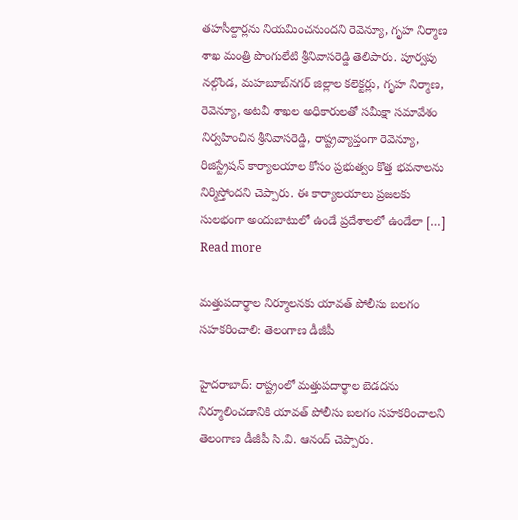తహసీల్దార్లను నియమించనుందని రెవెన్యూ, గృహ నిర్మాణ శాఖ మంత్రి పొంగులేటి శ్రీనివాసరెడ్డి తెలిపారు. పూర్వపు నల్గొండ, మహబూబ్‌నగర్ జిల్లాల కలెక్టర్లు, గృహ నిర్మాణ, రెవెన్యూ, అటవీ శాఖల అధికారులతో సమీక్షా సమావేశం నిర్వహించిన శ్రీనివాసరెడ్డి, రాష్ట్రవ్యాప్తంగా రెవెన్యూ, రిజిస్ట్రేషన్ కార్యాలయాల కోసం ప్రభుత్వం కొత్త భవనాలను నిర్మిస్తోందని చెప్పారు. ఈ కార్యాలయాలు ప్రజలకు సులభంగా అందుబాటులో ఉండే ప్రదేశాలలో ఉండేలా […]
Read more

మత్తుపదార్థాల నిర్మూలనకు యావత్ పోలీసు బలగం సహకరించాలి: తెలంగాణ డీజీపీ

హైదరాబాద్: రాష్ట్రంలో మత్తుపదార్థాల బెడదను నిర్మూలించడానికి యావత్ పోలీసు బలగం సహకరించాలని తెలంగాణ డీజీపీ సి.వి. ఆనంద్ చెప్పారు.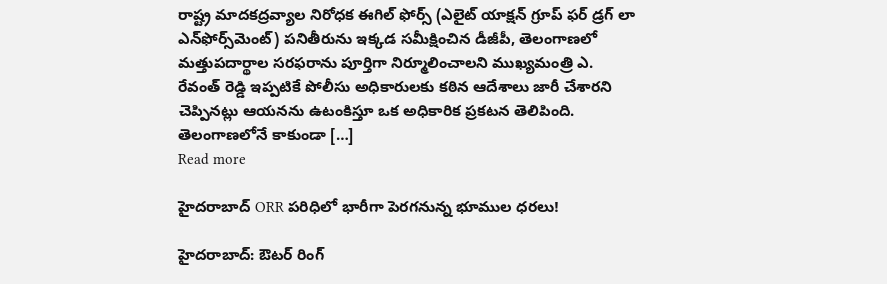రాష్ట్ర మాదకద్రవ్యాల నిరోధక ఈగిల్ ఫోర్స్ (ఎలైట్ యాక్షన్ గ్రూప్ ఫర్ డ్రగ్ లా ఎన్‌ఫోర్స్‌మెంట్) పనితీరును ఇక్కడ సమీక్షించిన డీజీపీ, తెలంగాణలో మత్తుపదార్థాల సరఫరాను పూర్తిగా నిర్మూలించాలని ముఖ్యమంత్రి ఎ. రేవంత్ రెడ్డి ఇప్పటికే పోలీసు అధికారులకు కఠిన ఆదేశాలు జారీ చేశారని చెప్పినట్లు ఆయనను ఉటంకిస్తూ ఒక అధికారిక ప్రకటన తెలిపింది. తెలంగాణలోనే కాకుండా […]
Read more

హైదరాబాద్ ORR పరిధిలో భారీగా పెరగనున్న భూముల ధరలు!

హైదరాబాద్: ఔటర్ రింగ్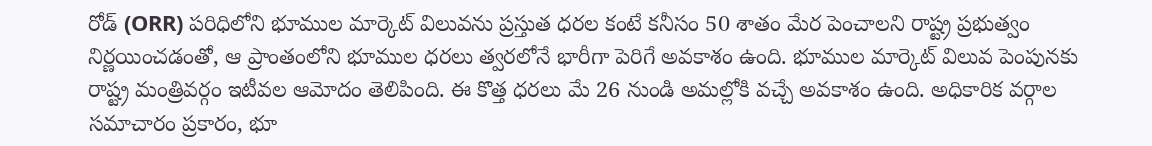రోడ్ (ORR) పరిధిలోని భూముల మార్కెట్ విలువను ప్రస్తుత ధరల కంటే కనీసం 50 శాతం మేర పెంచాలని రాష్ట్ర ప్రభుత్వం నిర్ణయించడంతో, ఆ ప్రాంతంలోని భూముల ధరలు త్వరలోనే భారీగా పెరిగే అవకాశం ఉంది. భూముల మార్కెట్ విలువ పెంపునకు రాష్ట్ర మంత్రివర్గం ఇటీవల ఆమోదం తెలిపింది. ఈ కొత్త ధరలు మే 26 నుండి అమల్లోకి వచ్చే అవకాశం ఉంది. అధికారిక వర్గాల సమాచారం ప్రకారం, భూ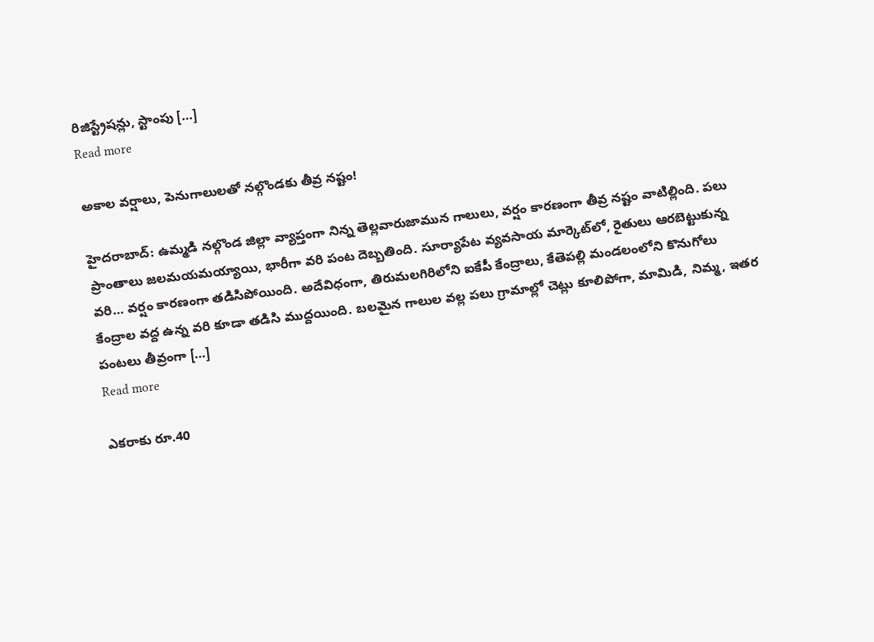రిజిస్ట్రేషన్లు, స్టాంపు […]
Read more

అకాల వర్షాలు, పెనుగాలులతో నల్గొండకు తీవ్ర నష్టం!

హైదరాబాద్: ఉమ్మడి నల్గొండ జిల్లా వ్యాప్తంగా నిన్న తెల్లవారుజామున గాలులు, వర్షం కారణంగా తీవ్ర నష్టం వాటిల్లింది. పలు ప్రాంతాలు జలమయమయ్యాయి, భారీగా వరి పంట దెబ్బతింది. సూర్యాపేట వ్యవసాయ మార్కెట్‌లో, రైతులు ఆరబెట్టుకున్న వరి… వర్షం కారణంగా తడిసిపోయింది. అదేవిధంగా, తిరుమలగిరిలోని ఐకేపీ కేంద్రాలు, కేతెపల్లి మండలంలోని కొనుగోలు కేంద్రాల వద్ద ఉన్న వరి కూడా తడిసి ముద్దయింది. బలమైన గాలుల వల్ల పలు గ్రామాల్లో చెట్లు కూలిపోగా, మామిడి, నిమ్మ, ఇతర పంటలు తీవ్రంగా […]
Read more

ఎకరాకు రూ.40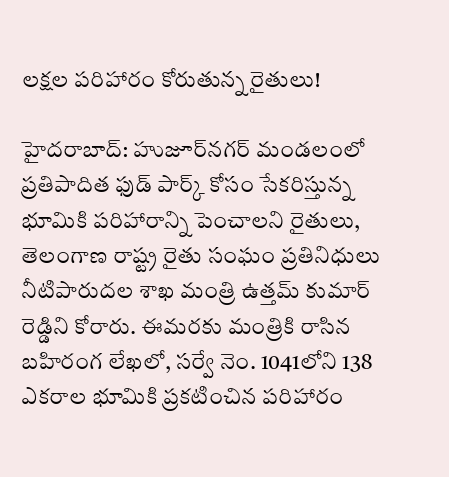లక్షల పరిహారం కోరుతున్న రైతులు!

హైదరాబాద్: హుజూర్‌నగర్ మండలంలో ప్రతిపాదిత ఫుడ్ పార్క్ కోసం సేకరిస్తున్న భూమికి పరిహారాన్ని పెంచాలని రైతులు, తెలంగాణ రాష్ట్ర రైతు సంఘం ప్రతినిధులు నీటిపారుదల శాఖ మంత్రి ఉత్తమ్ కుమార్ రెడ్డిని కోరారు. ఈమరకు మంత్రికి రాసిన బహిరంగ లేఖలో, సర్వే నెం. 1041లోని 138 ఎకరాల భూమికి ప్రకటించిన పరిహారం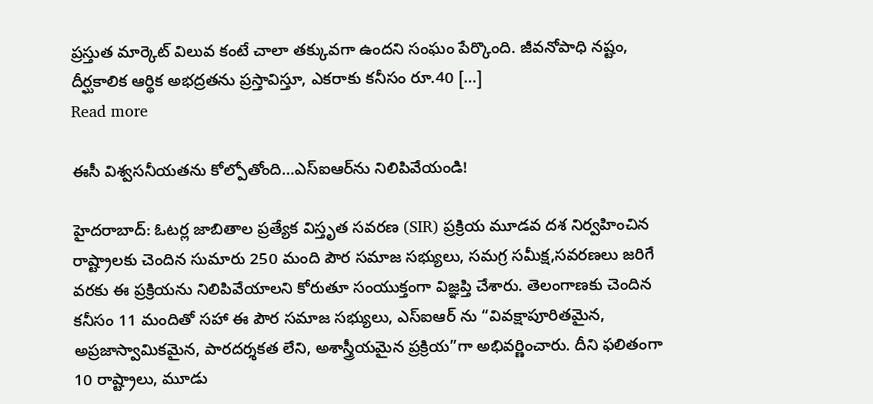ప్రస్తుత మార్కెట్ విలువ కంటే చాలా తక్కువగా ఉందని సంఘం పేర్కొంది. జీవనోపాధి నష్టం, దీర్ఘకాలిక ఆర్థిక అభద్రతను ప్రస్తావిస్తూ, ఎకరాకు కనీసం రూ.40 […]
Read more

ఈసీ విశ్వసనీయతను కోల్పోతోంది…ఎస్ఐఆర్‌ను నిలిపివేయండి!

హైదరాబాద్: ఓటర్ల జాబితాల ప్రత్యేక విస్తృత సవరణ (SIR) ప్రక్రియ మూడవ దశ నిర్వహించిన రాష్ట్రాలకు చెందిన సుమారు 250 మంది పౌర సమాజ సభ్యులు, సమగ్ర సమీక్ష,సవరణలు జరిగే వరకు ఈ ప్రక్రియను నిలిపివేయాలని కోరుతూ సంయుక్తంగా విజ్ఞప్తి చేశారు. తెలంగాణకు చెందిన కనీసం 11 మందితో సహా ఈ పౌర సమాజ సభ్యులు, ఎస్ఐఆర్ ను “వివక్షాపూరితమైన, అప్రజాస్వామికమైన, పారదర్శకత లేని, అశాస్త్రీయమైన ప్రక్రియ”గా అభివర్ణించారు. దీని ఫలితంగా 10 రాష్ట్రాలు, మూడు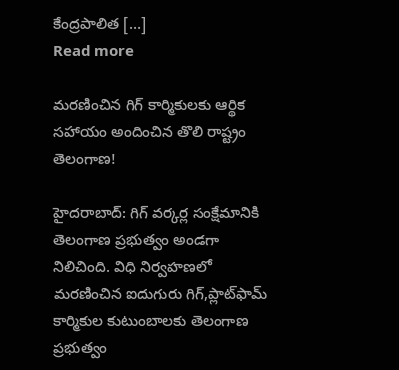కేంద్రపాలిత […]
Read more

మరణించిన గిగ్ కార్మికులకు ఆర్థిక సహాయం అందించిన తొలి రాష్ట్రం తెలంగాణ!

హైదరాబాద్: గిగ్ వర్కర్ల సంక్షేమానికి తెలంగాణ ప్రభుత్వం అండగా నిలిచింది. విధి నిర్వహణలో మరణించిన ఐదుగురు గిగ్,ప్లాట్‌ఫామ్ కార్మికుల కుటుంబాలకు తెలంగాణ ప్రభుత్వం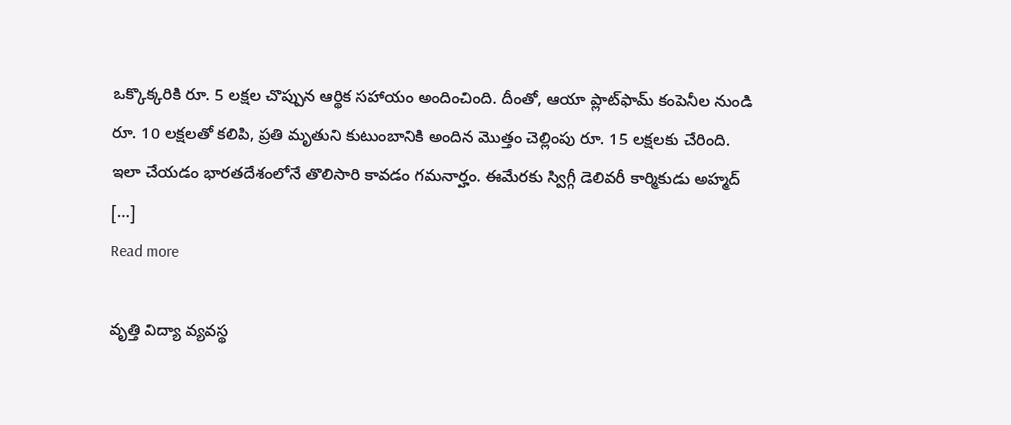ఒక్కొక్కరికి రూ. 5 లక్షల చొప్పున ఆర్థిక సహాయం అందించింది. దీంతో, ఆయా ప్లాట్‌ఫామ్ కంపెనీల నుండి రూ. 10 లక్షలతో కలిపి, ప్రతి మృతుని కుటుంబానికి అందిన మొత్తం చెల్లింపు రూ. 15 లక్షలకు చేరింది. ఇలా చేయడం భారతదేశంలోనే తొలిసారి కావడం గమనార్హం. ఈమేరకు స్విగ్గీ డెలివరీ కార్మికుడు అహ్మద్ […]
Read more

వృత్తి విద్యా వ్యవస్థ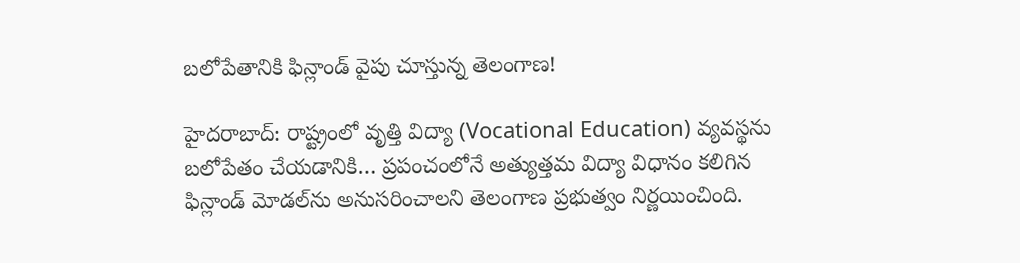బలోపేతానికి ఫిన్లాండ్ వైపు చూస్తున్న తెలంగాణ!

హైదరాబాద్‌: రాష్ట్రంలో వృత్తి విద్యా (Vocational Education) వ్యవస్థను బలోపేతం చేయడానికి… ప్రపంచంలోనే అత్యుత్తమ విద్యా విధానం కలిగిన ఫిన్లాండ్ మోడల్‌ను అనుసరించాలని తెలంగాణ ప్రభుత్వం నిర్ణయించింది.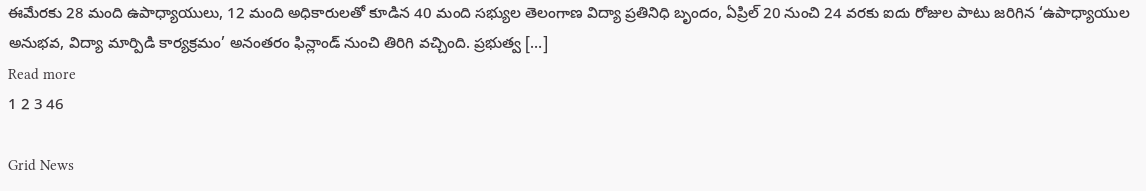ఈమేరకు 28 మంది ఉపాధ్యాయులు, 12 మంది అధికారులతో కూడిన 40 మంది సభ్యుల తెలంగాణ విద్యా ప్రతినిధి బృందం, ఏప్రిల్ 20 నుంచి 24 వరకు ఐదు రోజుల పాటు జరిగిన ‘ఉపాధ్యాయుల అనుభవ, విద్యా మార్పిడి కార్యక్రమం’ అనంతరం ఫిన్లాండ్ నుంచి తిరిగి వచ్చింది. ప్రభుత్వ […]
Read more
1 2 3 46

Grid News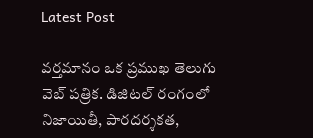Latest Post

వర్తమానం ఒక ప్రముఖ తెలుగు వెబ్ పత్రిక. డిజిటల్ రంగంలో నిజాయితీ, పారదర్శకత,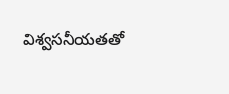విశ్వసనీయతతో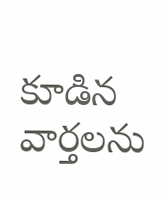కూడిన వార్తలను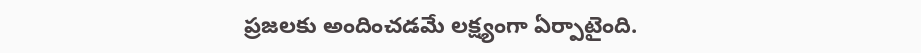ప్రజలకు అందించడమే లక్ష్యంగా ఏర్పాటైంది.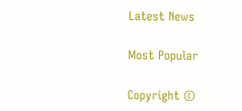Latest News

Most Popular

Copyright ©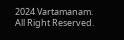2024 Vartamanam. All Right Reserved.